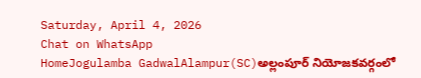Saturday, April 4, 2026
Chat on WhatsApp
HomeJogulamba GadwalAlampur(SC)అల్లంపూర్ నియోజకవర్గంలో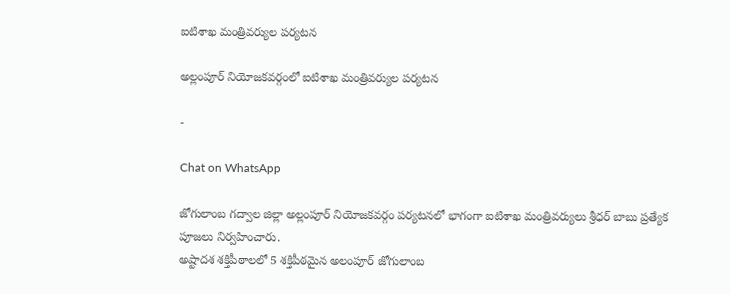ఐటిశాఖ మంత్రివర్యుల పర్యటన

అల్లంపూర్ నియోజకవర్గంలో ఐటిశాఖ మంత్రివర్యుల పర్యటన

-

Chat on WhatsApp

జోగులాంబ గద్వాల జిల్లా అల్లంపూర్ నియోజకవర్గం పర్యటనలో భాగంగా ఐటిశాఖ మంత్రివర్యులు శ్రీధర్ బాబు ప్రత్యేక పూజలు నిర్వహించారు.
అష్టాదశ శక్తిపీఠాలలో 5 శక్తిపీఠమైన అలంపూర్ జోగులాంబ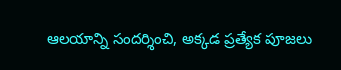ఆలయాన్ని సందర్శించి, అక్కడ ప్రత్యేక పూజలు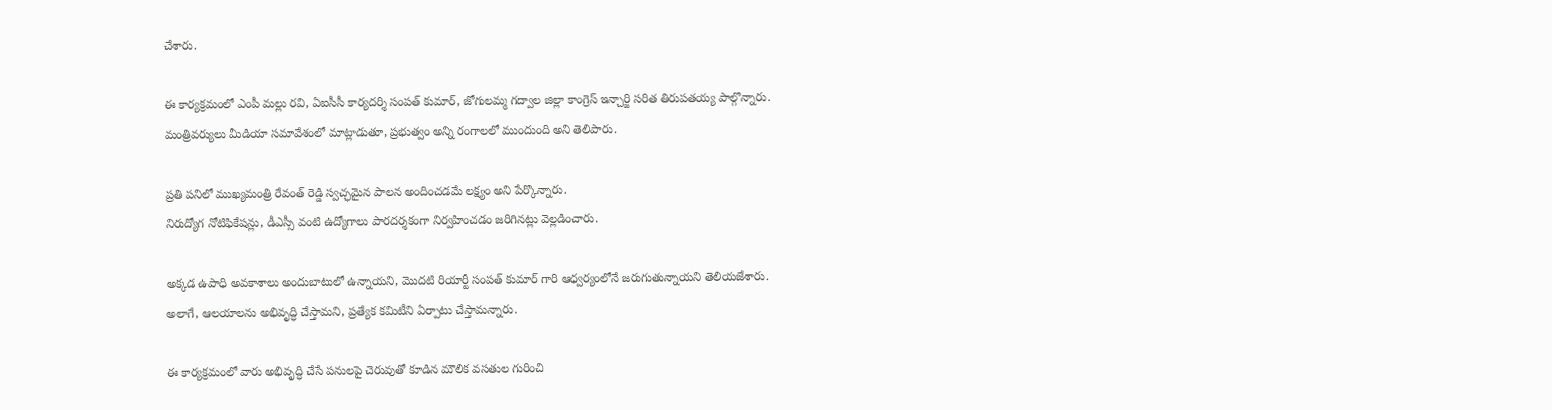చేశారు.

ఈ కార్యక్రమంలో ఎంపీ మల్లు రవి, ఏఐసీసీ కార్యదర్శి సంపత్ కుమార్, జోగులమ్మ గద్వాల జిల్లా కాంగ్రెస్ ఇన్చార్జి సరిత తిరుపతయ్య పాల్గొన్నారు.
మంత్రివర్యులు మీడియా సమావేశంలో మాట్లాడుతూ, ప్రభుత్వం అన్ని రంగాలలో ముందుంది అని తెలిపారు.

ప్రతి పనిలో ముఖ్యమంత్రి రేవంత్ రెడ్డి స్వచ్ఛమైన పాలన అందించడమే లక్ష్యం అని పేర్కొన్నారు.
నిరుద్యోగ నోటిఫికేషన్లు, డీఎస్సీ వంటి ఉద్యోగాలు పారదర్శకంగా నిర్వహించడం జరిగినట్లు వెల్లడించారు.

అక్కడ ఉపాధి అవకాశాలు అందుబాటులో ఉన్నాయని, మొదటి రియార్టీ సంపత్ కుమార్ గారి ఆధ్వర్యంలోనే జరుగుతున్నాయని తెలియజేశారు.
అలాగే, ఆలయాలను అభివృద్ధి చేస్తామని, ప్రత్యేక కమిటీని ఏర్పాటు చేస్తామన్నారు.

ఈ కార్యక్రమంలో వారు అభివృద్ధి చేసే పనులపై చెరువుతో కూడిన మౌలిక వసతుల గురించి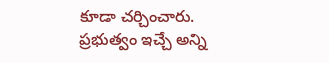కూడా చర్చించారు.
ప్రభుత్వం ఇచ్చే అన్ని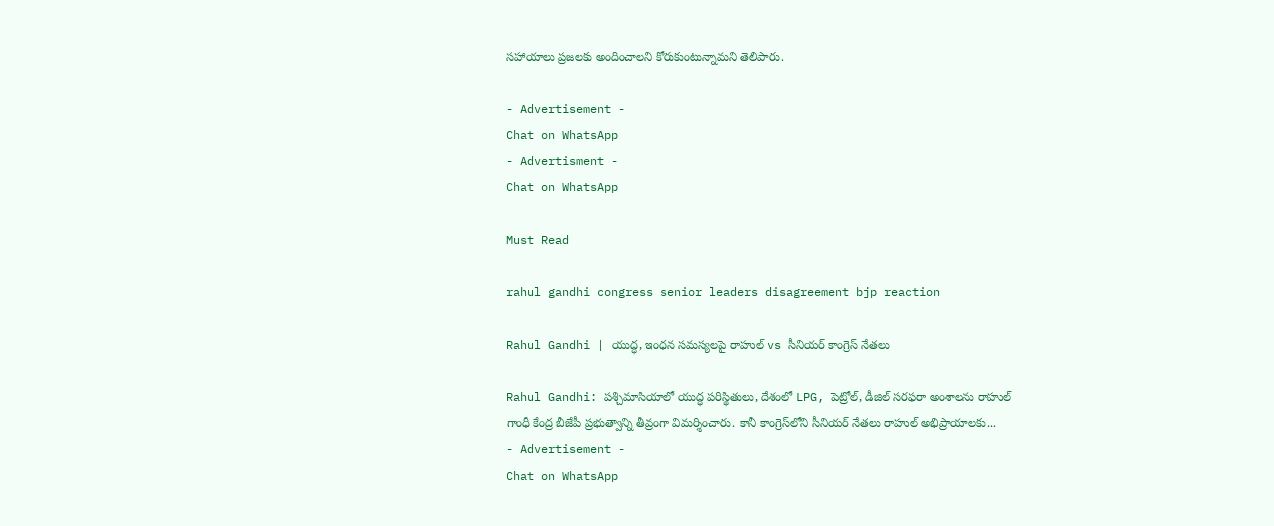సహాయాలు ప్రజలకు అందించాలని కోరుకుంటున్నామని తెలిపారు.

- Advertisement -
Chat on WhatsApp
- Advertisment -
Chat on WhatsApp

Must Read

rahul gandhi congress senior leaders disagreement bjp reaction

Rahul Gandhi | యుద్ధ, ఇంధన సమస్యలపై రాహుల్ vs సీనియర్ కాంగ్రెస్ నేతలు

Rahul Gandhi: పశ్చిమాసియాలో యుద్ధ పరిస్థితులు, దేశంలో LPG, పెట్రోల్, డీజిల్ సరఫరా అంశాలను రాహుల్ గాంధీ కేంద్ర బీజేపీ ప్రభుత్వాన్ని తీవ్రంగా విమర్శించారు. కానీ కాంగ్రెస్‌లోని సీనియర్ నేతలు రాహుల్ అభిప్రాయాలకు...
- Advertisement -
Chat on WhatsApp